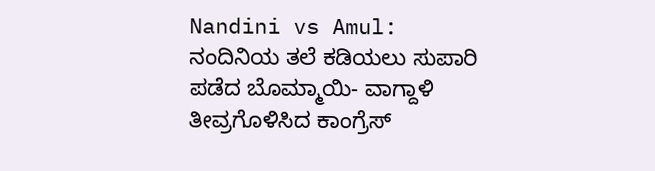Nandini vs Amul: ನಂದಿನಿಯ ತಲೆ ಕಡಿಯಲು ಸುಪಾರಿ ಪಡೆದ ಬೊಮ್ಮಾಯಿ- ವಾಗ್ದಾಳಿ ತೀವ್ರಗೊಳಿಸಿದ ಕಾಂಗ್ರೆಸ್‌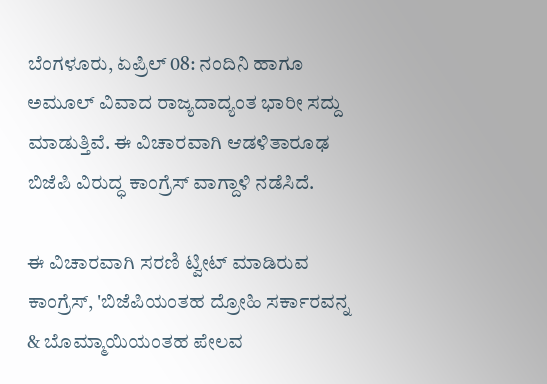ಬೆಂಗಳೂರು, ಏಪ್ರಿಲ್‌ 08: ನಂದಿನಿ ಹಾಗೂ ಅಮೂಲ್‌ ವಿವಾದ ರಾಜ್ಯದಾದ್ಯಂತ ಭಾರೀ ಸದ್ದು ಮಾಡುತ್ತಿವೆ. ಈ ವಿಚಾರವಾಗಿ ಆಡಳಿತಾರೂಢ ಬಿಜೆಪಿ ವಿರುದ್ಧ ಕಾಂಗ್ರೆಸ್‌ ವಾಗ್ದಾಳಿ ನಡೆಸಿದೆ.

ಈ ವಿಚಾರವಾಗಿ ಸರಣಿ ಟ್ವೀಟ್‌ ಮಾಡಿರುವ ಕಾಂಗ್ರೆಸ್‌, 'ಬಿಜೆಪಿಯಂತಹ ದ್ರೋಹಿ ಸರ್ಕಾರವನ್ನ & ಬೊಮ್ಮಾಯಿಯಂತಹ ಪೇಲವ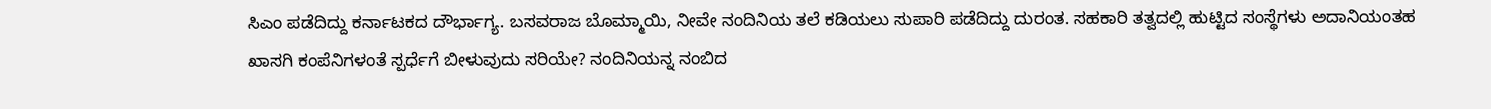ಸಿಎಂ ಪಡೆದಿದ್ದು ಕರ್ನಾಟಕದ ದೌರ್ಭಾಗ್ಯ. ಬಸವರಾಜ ಬೊಮ್ಮಾಯಿ, ನೀವೇ ನಂದಿನಿಯ ತಲೆ ಕಡಿಯಲು ಸುಪಾರಿ ಪಡೆದಿದ್ದು ದುರಂತ. ಸಹಕಾರಿ ತತ್ವದಲ್ಲಿ ಹುಟ್ಟಿದ ಸಂಸ್ಥೆಗಳು ಅದಾನಿಯಂತಹ ಖಾಸಗಿ ಕಂಪೆನಿಗಳಂತೆ ಸ್ಪರ್ಧೆಗೆ ಬೀಳುವುದು ಸರಿಯೇ? ನಂದಿನಿಯನ್ನ ನಂಬಿದ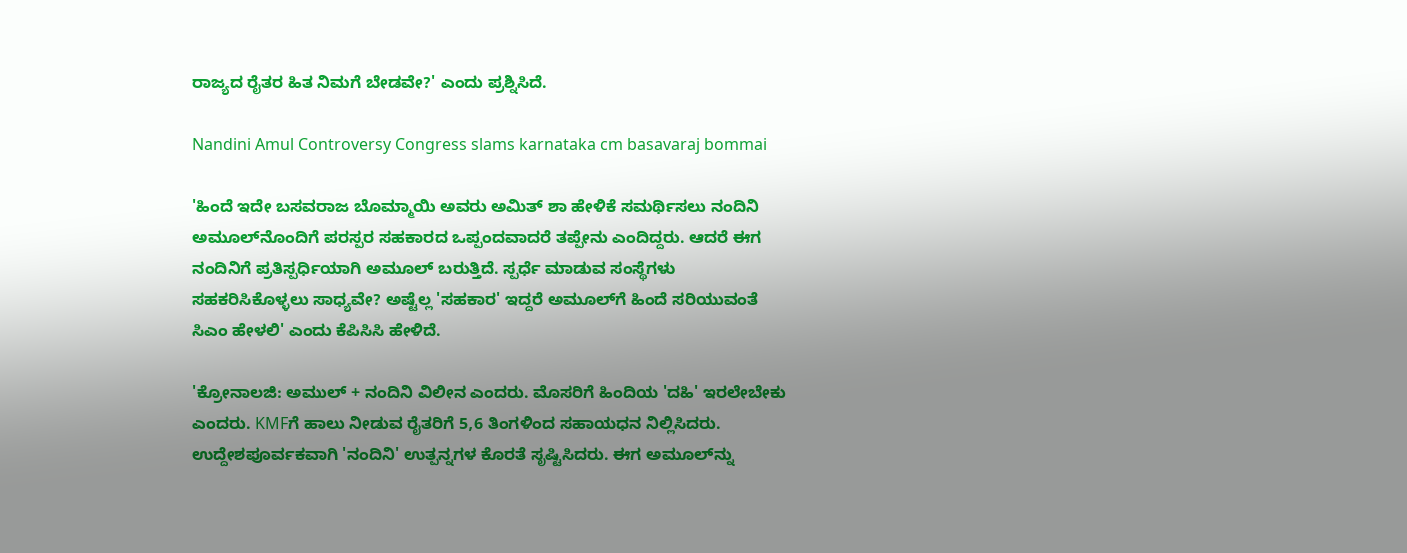ರಾಜ್ಯದ ರೈತರ ಹಿತ ನಿಮಗೆ ಬೇಡವೇ?' ಎಂದು ಪ್ರಶ್ನಿಸಿದೆ.

Nandini Amul Controversy Congress slams karnataka cm basavaraj bommai

'ಹಿಂದೆ ಇದೇ ಬಸವರಾಜ ಬೊಮ್ಮಾಯಿ ಅವರು ಅಮಿತ್ ಶಾ ಹೇಳಿಕೆ ಸಮರ್ಥಿಸಲು ನಂದಿನಿ ಅಮೂಲ್‌ನೊಂದಿಗೆ ಪರಸ್ಪರ ಸಹಕಾರದ ಒಪ್ಪಂದವಾದರೆ ತಪ್ಪೇನು ಎಂದಿದ್ದರು. ಆದರೆ ಈಗ ನಂದಿನಿಗೆ ಪ್ರತಿಸ್ಪರ್ಧಿಯಾಗಿ ಅಮೂಲ್ ಬರುತ್ತಿದೆ. ಸ್ಪರ್ಧೆ ಮಾಡುವ ಸಂಸ್ಥೆಗಳು ಸಹಕರಿಸಿಕೊಳ್ಳಲು ಸಾಧ್ಯವೇ? ಅಷ್ಟೆಲ್ಲ 'ಸಹಕಾರ' ಇದ್ದರೆ ಅಮೂಲ್‌ಗೆ ಹಿಂದೆ ಸರಿಯುವಂತೆ ಸಿಎಂ ಹೇಳಲಿ' ಎಂದು ಕೆಪಿಸಿಸಿ ಹೇಳಿದೆ.

'ಕ್ರೋನಾಲಜಿ: ಅಮುಲ್ + ನಂದಿನಿ ವಿಲೀನ ಎಂದರು. ಮೊಸರಿಗೆ ಹಿಂದಿಯ 'ದಹಿ' ಇರಲೇಬೇಕು ಎಂದರು. KMFಗೆ ಹಾಲು ನೀಡುವ ರೈತರಿಗೆ 5,6 ತಿಂಗಳಿಂದ ಸಹಾಯಧನ ನಿಲ್ಲಿಸಿದರು. ಉದ್ದೇಶಪೂರ್ವಕವಾಗಿ 'ನಂದಿನಿ' ಉತ್ಪನ್ನಗಳ ಕೊರತೆ ಸೃಷ್ಟಿಸಿದರು. ಈಗ ಅಮೂಲ್‌ನ್ನು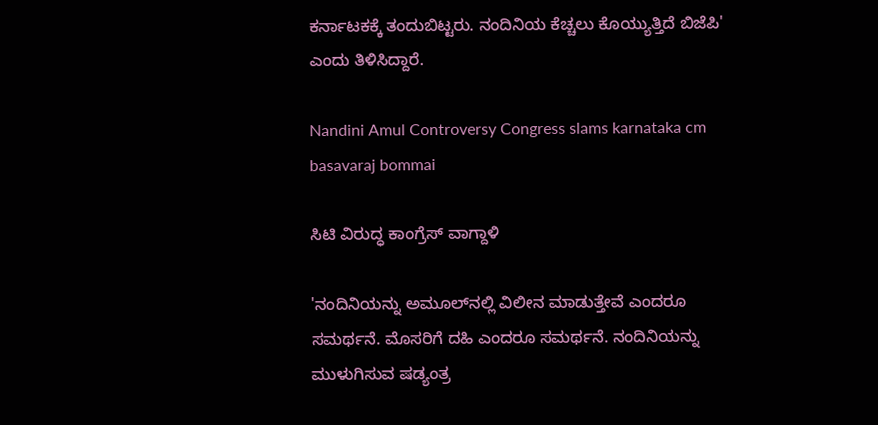ಕರ್ನಾಟಕಕ್ಕೆ ತಂದುಬಿಟ್ಟರು. ನಂದಿನಿಯ ಕೆಚ್ಚಲು ಕೊಯ್ಯುತ್ತಿದೆ ಬಿಜೆಪಿ' ಎಂದು ತಿಳಿಸಿದ್ದಾರೆ.

Nandini Amul Controversy Congress slams karnataka cm basavaraj bommai

ಸಿಟಿ ವಿರುದ್ಧ ಕಾಂಗ್ರೆಸ್ ವಾಗ್ದಾಳಿ

'ನಂದಿನಿಯನ್ನು ಅಮೂಲ್‌ನಲ್ಲಿ ವಿಲೀನ ಮಾಡುತ್ತೇವೆ ಎಂದರೂ ಸಮರ್ಥನೆ. ಮೊಸರಿಗೆ ದಹಿ ಎಂದರೂ ಸಮರ್ಥನೆ. ನಂದಿನಿಯನ್ನು ಮುಳುಗಿಸುವ ಷಡ್ಯಂತ್ರ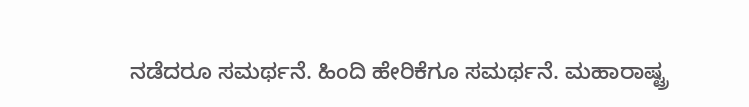ನಡೆದರೂ ಸಮರ್ಥನೆ. ಹಿಂದಿ ಹೇರಿಕೆಗೂ ಸಮರ್ಥನೆ. ಮಹಾರಾಷ್ಟ್ರ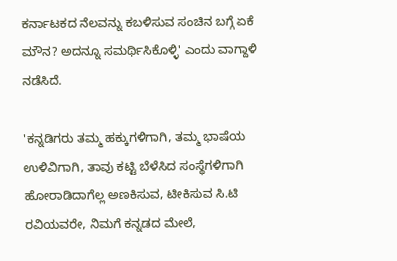ಕರ್ನಾಟಕದ ನೆಲವನ್ನು ಕಬಳಿಸುವ ಸಂಚಿನ ಬಗ್ಗೆ ಏಕೆ ಮೌನ? ಅದನ್ನೂ ಸಮರ್ಥಿಸಿಕೊಳ್ಳಿ' ಎಂದು ವಾಗ್ದಾಳಿ ನಡೆಸಿದೆ.

'ಕನ್ನಡಿಗರು ತಮ್ಮ ಹಕ್ಕುಗಳಿಗಾಗಿ, ತಮ್ಮ ಭಾಷೆಯ ಉಳಿವಿಗಾಗಿ, ತಾವು ಕಟ್ಟಿ ಬೆಳೆಸಿದ ಸಂಸ್ಥೆಗಳಿಗಾಗಿ ಹೋರಾಡಿದಾಗೆಲ್ಲ ಅಣಕಿಸುವ, ಟೀಕಿಸುವ ಸಿ.ಟಿ ರವಿಯವರೇ, ನಿಮಗೆ ಕನ್ನಡದ ಮೇಲೆ,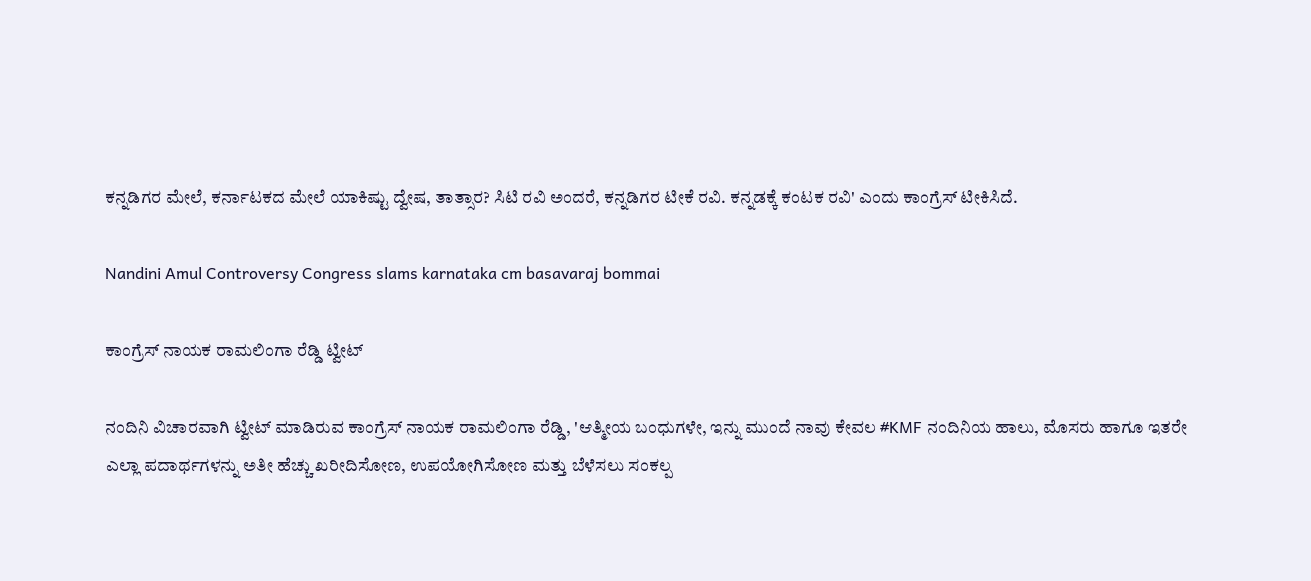ಕನ್ನಡಿಗರ ಮೇಲೆ, ಕರ್ನಾಟಕದ ಮೇಲೆ ಯಾಕಿಷ್ಟು ದ್ವೇಷ, ತಾತ್ಸಾರ? ಸಿಟಿ ರವಿ ಅಂದರೆ, ಕನ್ನಡಿಗರ ಟೀಕೆ ರವಿ. ಕನ್ನಡಕ್ಕೆ ಕಂಟಕ ರವಿ' ಎಂದು ಕಾಂಗ್ರೆಸ್‌ ಟೀಕಿಸಿದೆ.

Nandini Amul Controversy Congress slams karnataka cm basavaraj bommai

ಕಾಂಗ್ರೆಸ್‌ ನಾಯಕ ರಾಮಲಿಂಗಾ ರೆಡ್ಡಿ ಟ್ವೀಟ್‌

ನಂದಿನಿ ವಿಚಾರವಾಗಿ ಟ್ವೀಟ್‌ ಮಾಡಿರುವ ಕಾಂಗ್ರೆಸ್‌ ನಾಯಕ ರಾಮಲಿಂಗಾ ರೆಡ್ಡಿ, 'ಆತ್ಮೀಯ ಬಂಧುಗಳೇ, ಇನ್ನು ಮುಂದೆ ನಾವು ಕೇವಲ #KMF ನಂದಿನಿಯ ಹಾಲು, ಮೊಸರು ಹಾಗೂ ಇತರೇ ಎಲ್ಲಾ ಪದಾರ್ಥಗಳನ್ನು ಅತೀ ಹೆಚ್ಚು ಖರೀದಿಸೋಣ, ಉಪಯೋಗಿಸೋಣ ಮತ್ತು ಬೆಳೆಸಲು ಸಂಕಲ್ಪ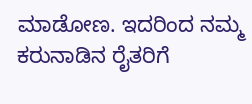ಮಾಡೋಣ. ಇದರಿಂದ ನಮ್ಮ ಕರುನಾಡಿನ ರೈತರಿಗೆ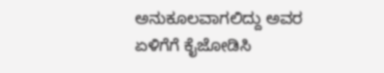ಅನುಕೂಲವಾಗಲಿದ್ದು ಅವರ ಏಳಿಗೆಗೆ ಕೈಜೋಡಿಸಿ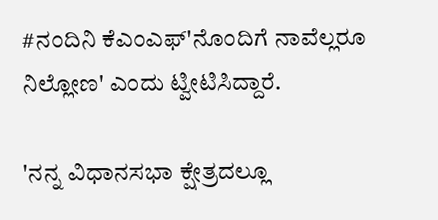#ನಂದಿನಿ ಕೆಎಂಎಫ್'ನೊಂದಿಗೆ ನಾವೆಲ್ಲರೂ ನಿಲ್ಲೋಣ' ಎಂದು ಟ್ವೀಟಿಸಿದ್ದಾರೆ.

'ನನ್ನ ವಿಧಾನಸಭಾ ಕ್ಷೇತ್ರದಲ್ಲೂ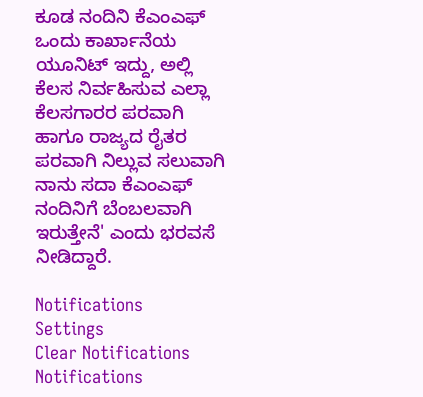ಕೂಡ ನಂದಿನಿ ಕೆಎಂಎಫ್ ಒಂದು ಕಾರ್ಖಾನೆಯ ಯೂನಿಟ್ ಇದ್ದು, ಅಲ್ಲಿ ಕೆಲಸ ನಿರ್ವಹಿಸುವ ಎಲ್ಲಾ ಕೆಲಸಗಾರರ ಪರವಾಗಿ ಹಾಗೂ ರಾಜ್ಯದ ರೈತರ ಪರವಾಗಿ ನಿಲ್ಲುವ ಸಲುವಾಗಿ ನಾನು ಸದಾ ಕೆಎಂಎಫ್ ನಂದಿನಿಗೆ ಬೆಂಬಲವಾಗಿ ಇರುತ್ತೇನೆ' ಎಂದು ಭರವಸೆ ನೀಡಿದ್ದಾರೆ.

Notifications
Settings
Clear Notifications
Notifications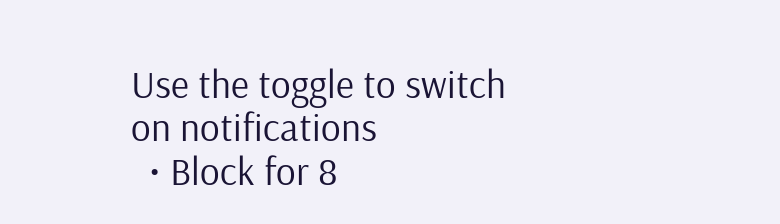Use the toggle to switch on notifications
  • Block for 8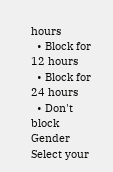hours
  • Block for 12 hours
  • Block for 24 hours
  • Don't block
Gender
Select your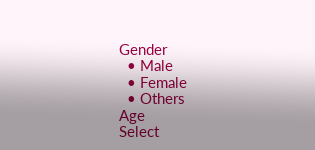Gender
  • Male
  • Female
  • Others
Age
Select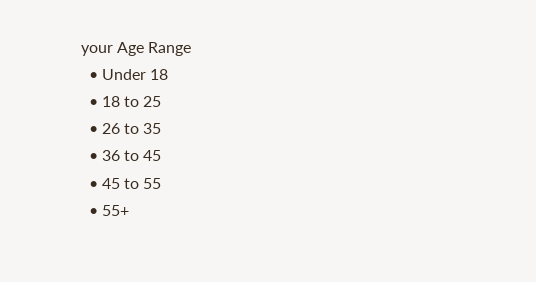your Age Range
  • Under 18
  • 18 to 25
  • 26 to 35
  • 36 to 45
  • 45 to 55
  • 55+